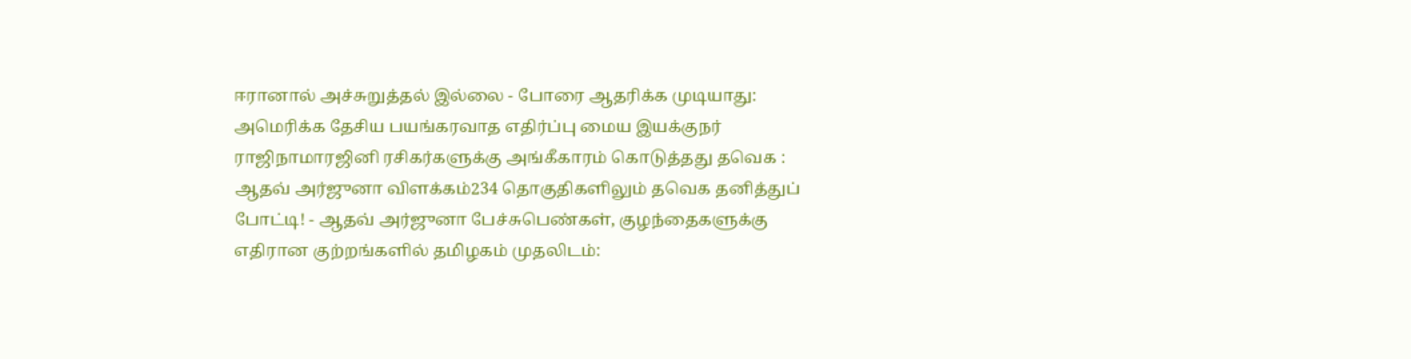ஈரானால் அச்சுறுத்தல் இல்லை - போரை ஆதரிக்க முடியாது: அமெரிக்க தேசிய பயங்கரவாத எதிர்ப்பு மைய இயக்குநர் ராஜிநாமாரஜினி ரசிகர்களுக்கு அங்கீகாரம் கொடுத்தது தவெக : ஆதவ் அர்ஜுனா விளக்கம்234 தொகுதிகளிலும் தவெக தனித்துப் போட்டி! - ஆதவ் அர்ஜுனா பேச்சுபெண்கள், குழந்தைகளுக்கு எதிரான குற்றங்களில் தமிழகம் முதலிடம்: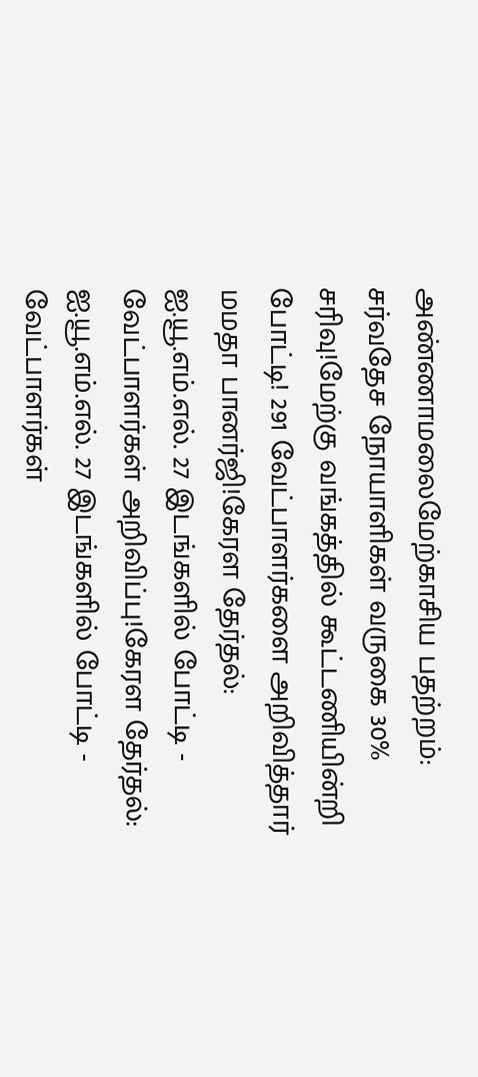அண்ணாமலைமேற்காசிய பதற்றம்: சர்வதேச நோயாளிகள் வருகை 30% சரிவு!மேற்கு வங்கத்தில் கூட்டணியின்றி போட்டி! 291 வேட்பாளர்களை அறிவித்தார் மமதா பானர்ஜி!கேரள தேர்தல்: ஐ.யூ.எம்.எல். 27 இடங்களில் போட்டி - வேட்பாளர்கள் அறிவிப்பு!கேரள தேர்தல்: ஐ.யூ.எம்.எல். 27 இடங்களில் போட்டி - வேட்பாளர்கள்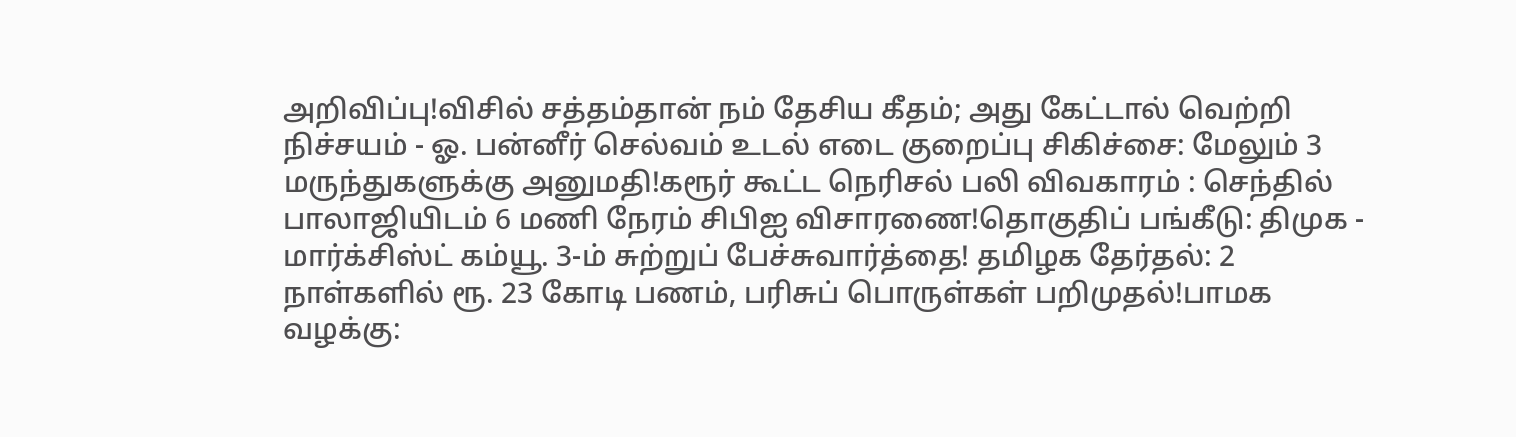அறிவிப்பு!விசில் சத்தம்தான் நம் தேசிய கீதம்; அது கேட்டால் வெற்றி நிச்சயம் - ஓ. பன்னீர் செல்வம் உடல் எடை குறைப்பு சிகிச்சை: மேலும் 3 மருந்துகளுக்கு அனுமதி!கரூர் கூட்ட நெரிசல் பலி விவகாரம் : செந்தில் பாலாஜியிடம் 6 மணி நேரம் சிபிஐ விசாரணை!தொகுதிப் பங்கீடு: திமுக - மார்க்சிஸ்ட் கம்யூ. 3-ம் சுற்றுப் பேச்சுவார்த்தை! தமிழக தேர்தல்: 2 நாள்களில் ரூ. 23 கோடி பணம், பரிசுப் பொருள்கள் பறிமுதல்!பாமக வழக்கு: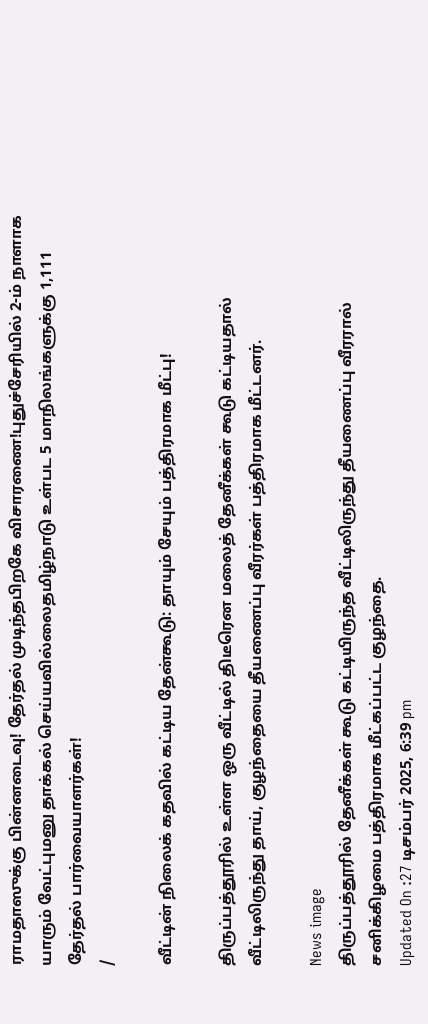ராமதாஸுக்கு பின்னடைவு! தேர்தல் முடிந்தபிறகே விசாரணை!புதுச்சேரியில் 2-ம் நாளாக யாரும் வேட்புமனு தாக்கல் செய்யவில்லைதமிழ்நாடு உள்பட 5 மாநிலங்களுக்கு 1,111 தேர்தல் பார்வையாளர்கள்!
/

வீட்டின் நிலைக் கதவில் கட்டிய தேன்கூடு: தாயும் சேயும் பத்திரமாக மீட்பு!

திருப்பத்தூரில் உள்ள ஒரு வீட்டில் திடீரென மலைத் தேனீக்கள் கூடு கட்டியதால் வீட்டிலிருந்து தாய், குழந்தையை தீயணைப்பு வீரர்கள் பத்திரமாக மீட்டனர்.

News image
திருப்பத்தூரில் தேனீக்கள் கூடு கட்டியிருந்த வீட்டிலிருந்து தீயணைப்பு வீரரால் சனிக்கிழமை பத்திரமாக மீட்கப்பட்ட குழந்தை.
Updated On :27 டிசம்பர் 2025, 6:39 pm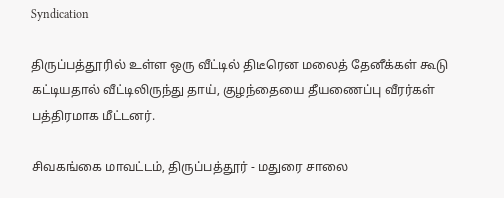Syndication

திருப்பத்தூரில் உள்ள ஒரு வீட்டில் திடீரென மலைத் தேனீக்கள் கூடு கட்டியதால் வீட்டிலிருந்து தாய், குழந்தையை தீயணைப்பு வீரர்கள் பத்திரமாக மீட்டனர்.

சிவகங்கை மாவட்டம், திருப்பத்தூர் - மதுரை சாலை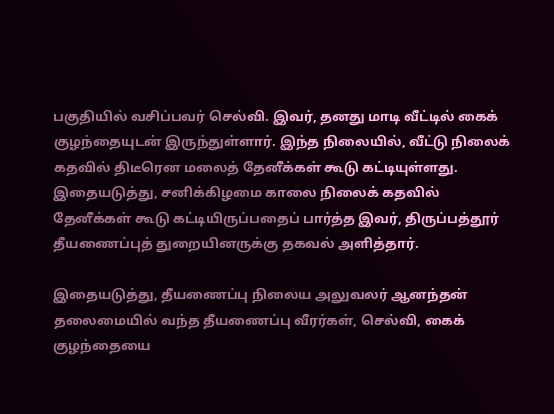பகுதியில் வசிப்பவர் செல்வி. இவர், தனது மாடி வீட்டில் கைக் குழந்தையுடன் இருந்துள்ளார். இந்த நிலையில், வீட்டு நிலைக் கதவில் திடீரென மலைத் தேனீக்கள் கூடு கட்டியுள்ளது. இதையடுத்து, சனிக்கிழமை காலை நிலைக் கதவில் தேனீக்கள் கூடு கட்டியிருப்பதைப் பார்த்த இவர், திருப்பத்தூர் தீயணைப்புத் துறையினருக்கு தகவல் அளித்தார்.

இதையடுத்து, தீயணைப்பு நிலைய அலுவலர் ஆனந்தன் தலைமையில் வந்த தீயணைப்பு வீரர்கள், செல்வி, கைக் குழந்தையை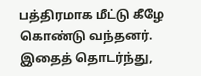பத்திரமாக மீட்டு கீழே கொண்டு வந்தனர். இதைத் தொடர்ந்து,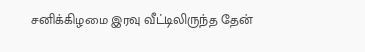சனிக்கிழமை இரவு வீட்டிலிருந்த தேன்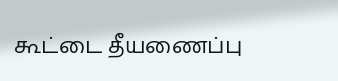கூட்டை தீயணைப்பு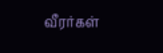வீரர்கள்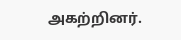அகற்றினர்.